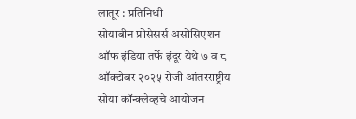लातूर : प्रतिनिधी
सोयाबीन प्रोसेसर्स असोसिएशन ऑफ इंडिया तर्फे इंदूर येथे ७ व ८ ऑक्टोबर २०२५ रोजी आंतरराष्ट्रीय सोया कॉन्क्लेव्हचे आयोजन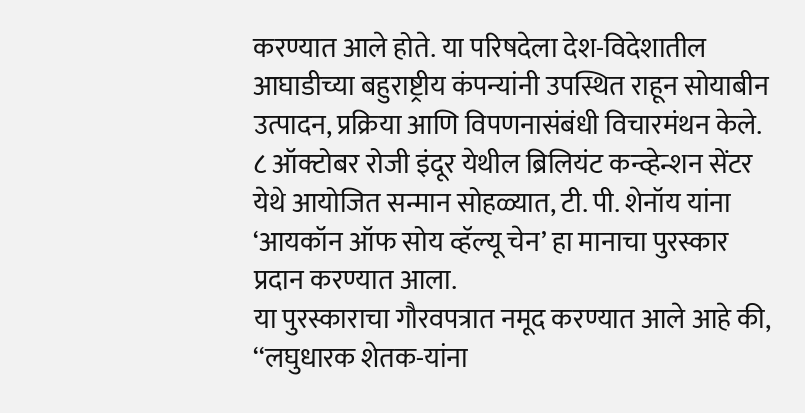करण्यात आले होते. या परिषदेला देश-विदेशातील आघाडीच्या बहुराष्ट्रीय कंपन्यांनी उपस्थित राहून सोयाबीन उत्पादन, प्रक्रिया आणि विपणनासंबंधी विचारमंथन केले. ८ ऑक्टोबर रोजी इंदूर येथील ब्रिलियंट कन्व्हेन्शन सेंटर येथे आयोजित सन्मान सोहळ्यात, टी. पी. शेनॉय यांना ‘आयकॉन ऑफ सोय व्हॅल्यू चेन’ हा मानाचा पुरस्कार प्रदान करण्यात आला.
या पुरस्काराचा गौरवपत्रात नमूद करण्यात आले आहे की, ‘‘लघुधारक शेतक-यांना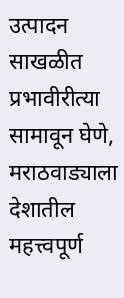उत्पादन साखळीत प्रभावीरीत्या सामावून घेणे, मराठवाड्याला देशातील महत्त्वपूर्ण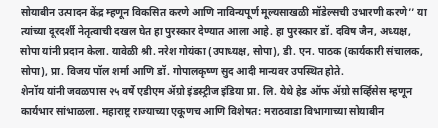सोयाबीन उत्पादन केंद्र म्हणून विकसित करणे आणि नाविन्यपूर्ण मूल्यसाखळी मॉडेल्सची उभारणी करणे’’ या त्यांच्या दूरदर्शी नेतृत्वाची दखल घेत हा पुरस्कार देण्यात आला आहे. हा पुरस्कार डॉ. दविष जैन, अध्यक्ष, सोपा यांनी प्रदान केला. यावेळी श्री. नरेश गोयंका (उपाध्यक्ष, सोपा), डी. एन. पाठक (कार्यकारी संचालक, सोपा), प्रा. विजय पॉल शर्मा आणि डॉ. गोपालकृष्ण सुद आदी मान्यवर उपस्थित होते.
शेनॉय यांनी जवळपास २५ वर्षे एडीएम ॲग्रो इंडस्ट्रीज इंडिया प्रा. लि. येथे हेड ऑफ ॲग्रो सर्व्हिसेस म्हणून कार्यभार सांभाळला. महाराष्ट्र राज्याच्या एकूणच आणि विशेषत: मराठवाडा विभागाच्या सोयाबीन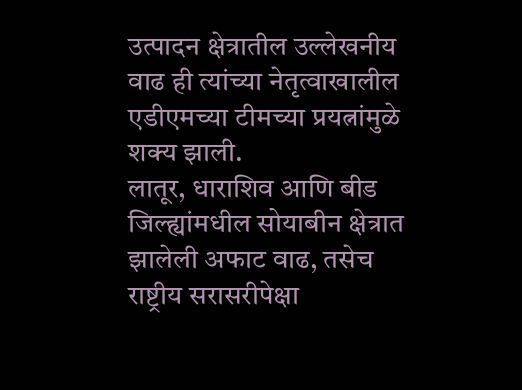उत्पादन क्षेत्रातील उल्लेखनीय वाढ ही त्यांच्या नेतृत्वाखालील एडीएमच्या टीमच्या प्रयत्नांमुळे शक्य झाली.
लातूर, धाराशिव आणि बीड जिल्ह्यांमधील सोयाबीन क्षेत्रात झालेली अफाट वाढ, तसेच राष्ट्रीय सरासरीपेक्षा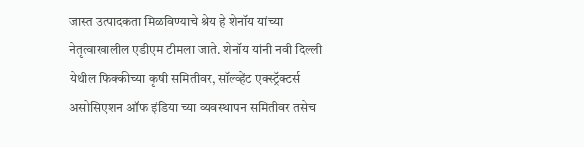जास्त उत्पादकता मिळविण्याचे श्रेय हे शेनॉय यांच्या नेतृत्वाखालील एडीएम टीमला जाते. शेनॉय यांनी नवी दिल्ली येथील फिक्कीच्या कृषी समितीवर, सॉल्व्हेंट एक्स्ट्रॅक्टर्स असोसिएशन ऑफ इंडिया च्या व्यवस्थापन समितीवर तसेच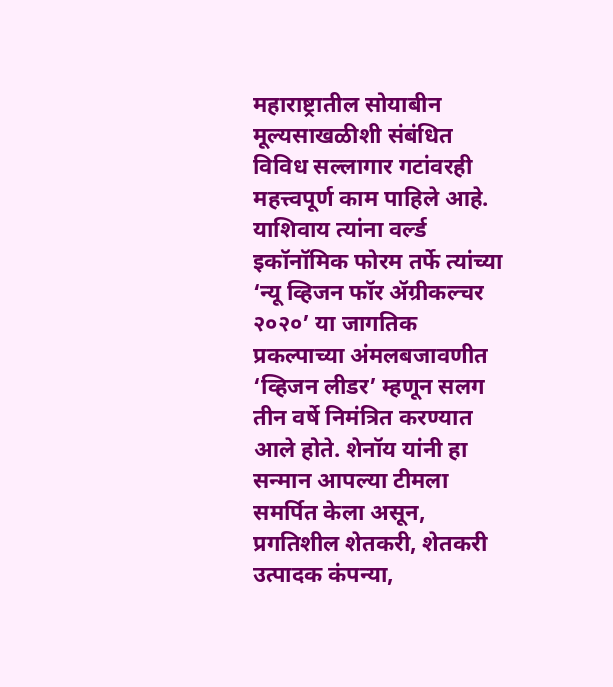महाराष्ट्रातील सोयाबीन मूल्यसाखळीशी संबंधित विविध सल्लागार गटांवरही महत्त्वपूर्ण काम पाहिले आहे.
याशिवाय त्यांना वर्ल्ड इकॉनॉमिक फोरम तर्फे त्यांच्या ‘न्यू व्हिजन फॉर ॲग्रीकल्चर २०२०’ या जागतिक प्रकल्पाच्या अंमलबजावणीत ‘व्हिजन लीडर’ म्हणून सलग तीन वर्षे निमंत्रित करण्यात आले होते. शेनॉय यांनी हा सन्मान आपल्या टीमला समर्पित केला असून, प्रगतिशील शेतकरी, शेतकरी उत्पादक कंपन्या,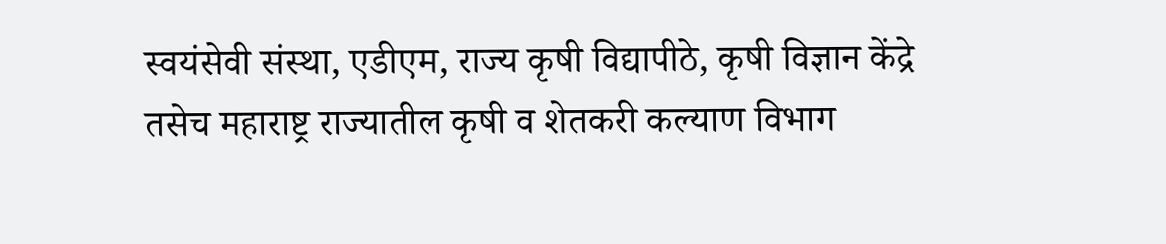स्वयंसेवी संस्था, एडीएम, राज्य कृषी विद्यापीठे, कृषी विज्ञान केंद्रे तसेच महाराष्ट्र राज्यातील कृषी व शेतकरी कल्याण विभाग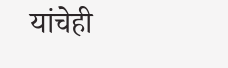यांचेही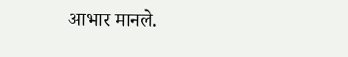आभार मानले.